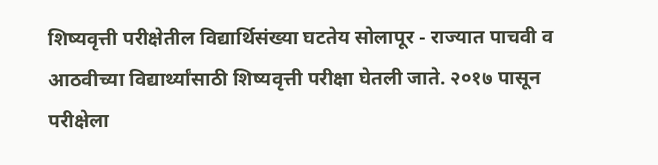शिष्यवृत्ती परीक्षेतील विद्यार्थिसंख्या घटतेय सोलापूर - राज्यात पाचवी व आठवीच्या विद्यार्थ्यांसाठी शिष्यवृत्ती परीक्षा घेतली जाते. २०१७ पासून परीक्षेला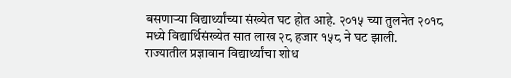बसणाऱ्या विद्यार्थ्यांच्या संख्येत घट होत आहे. २०१५ च्या तुलनेत २०१८ मध्ये विद्यार्थिसंख्येत सात लाख २८ हजार १५८ ने घट झाली.    राज्यातील प्रज्ञावान विद्यार्थ्यांचा शोध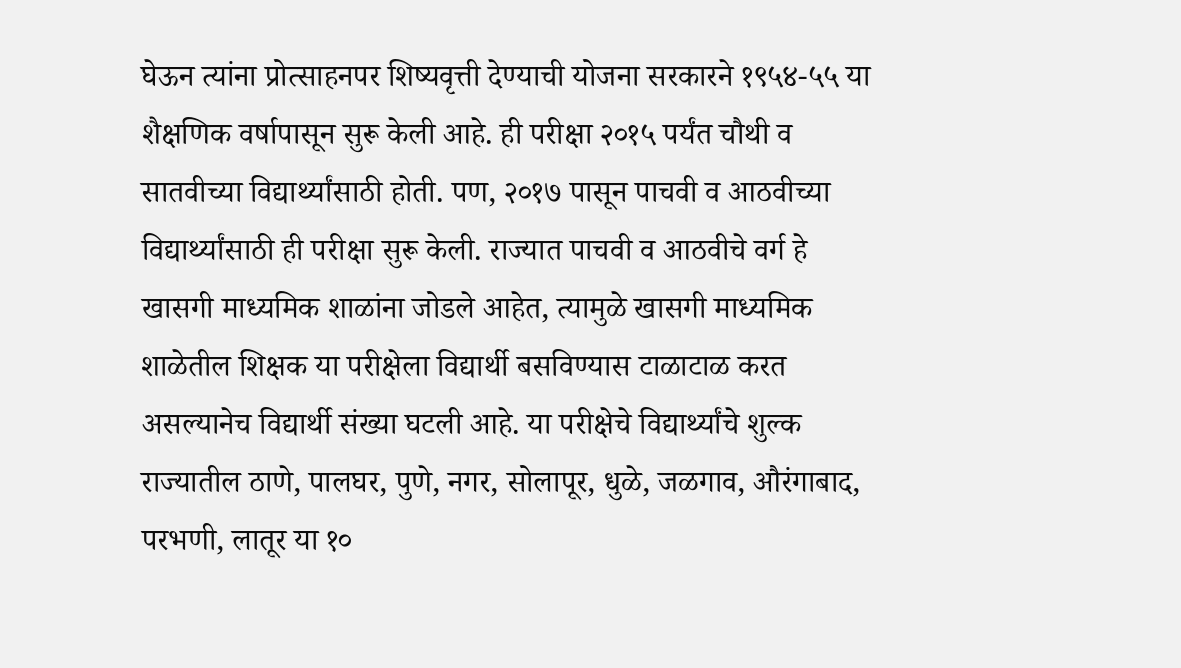घेऊन त्यांना प्रोत्साहनपर शिष्यवृत्ती देण्याची योजना सरकारने १९५४-५५ या शैक्षणिक वर्षापासून सुरू केली आहे. ही परीक्षा २०१५ पर्यंत चौथी व सातवीच्या विद्यार्थ्यांसाठी होती. पण, २०१७ पासून पाचवी व आठवीच्या विद्यार्थ्यांसाठी ही परीक्षा सुरू केली. राज्यात पाचवी व आठवीचे वर्ग हे खासगी माध्यमिक शाळांना जोडले आहेत, त्यामुळे खासगी माध्यमिक शाळेतील शिक्षक या परीक्षेला विद्यार्थी बसविण्यास टाळाटाळ करत असल्यानेच विद्यार्थी संख्या घटली आहे. या परीक्षेचे विद्यार्थ्यांचे शुल्क राज्यातील ठाणे, पालघर, पुणे, नगर, सोलापूर, धुळे, जळगाव, औरंगाबाद, परभणी, लातूर या १०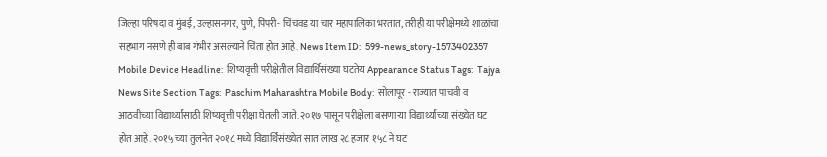जिल्हा परिषदा व मुंबई, उल्हासनगर, पुणे, पिंपरी- चिंचवड या चार महापालिका भरतात, तरीही या परीक्षेमध्ये शाळांचा सहभाग नसणे ही बाब गंभीर असल्याने चिंता होत आहे. News Item ID:  599-news_story-1573402357 Mobile Device Headline:  शिष्यवृत्ती परीक्षेतील विद्यार्थिसंख्या घटतेय Appearance Status Tags:  Tajya News Site Section Tags:  Paschim Maharashtra Mobile Body:  सोलापूर - राज्यात पाचवी व आठवीच्या विद्यार्थ्यांसाठी शिष्यवृत्ती परीक्षा घेतली जाते. २०१७ पासून परीक्षेला बसणाऱ्या विद्यार्थ्यांच्या संख्येत घट होत आहे. २०१५ च्या तुलनेत २०१८ मध्ये विद्यार्थिसंख्येत सात लाख २८ हजार १५८ ने घट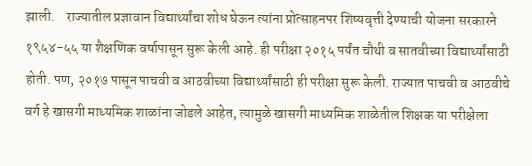झाली.    राज्यातील प्रज्ञावान विद्यार्थ्यांचा शोध घेऊन त्यांना प्रोत्साहनपर शिष्यवृत्ती देण्याची योजना सरकारने १९५४-५५ या शैक्षणिक वर्षापासून सुरू केली आहे. ही परीक्षा २०१५ पर्यंत चौथी व सातवीच्या विद्यार्थ्यांसाठी होती. पण, २०१७ पासून पाचवी व आठवीच्या विद्यार्थ्यांसाठी ही परीक्षा सुरू केली. राज्यात पाचवी व आठवीचे वर्ग हे खासगी माध्यमिक शाळांना जोडले आहेत, त्यामुळे खासगी माध्यमिक शाळेतील शिक्षक या परीक्षेला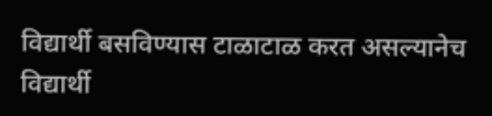विद्यार्थी बसविण्यास टाळाटाळ करत असल्यानेच विद्यार्थी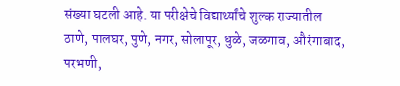संख्या घटली आहे. या परीक्षेचे विद्यार्थ्यांचे शुल्क राज्यातील ठाणे, पालघर, पुणे, नगर, सोलापूर, धुळे, जळगाव, औरंगाबाद, परभणी,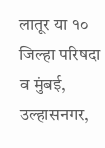लातूर या १० जिल्हा परिषदा व मुंबई, उल्हासनगर,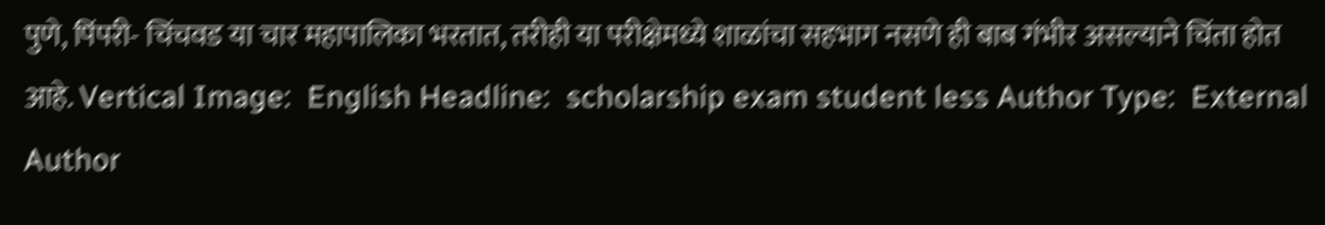पुणे, पिंपरी- चिंचवड या चार महापालिका भरतात, तरीही या परीक्षेमध्ये शाळांचा सहभाग नसणे ही बाब गंभीर असल्याने चिंता होत आहे. Vertical Image:  English Headline:  scholarship exam student less Author Type:  External Author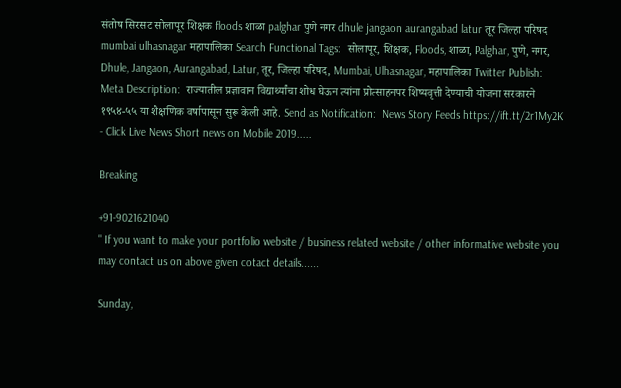संतोष सिरसट सोलापूर शिक्षक floods शाळा palghar पुणे नगर dhule jangaon aurangabad latur तूर जिल्हा परिषद mumbai ulhasnagar महापालिका Search Functional Tags:  सोलापूर, शिक्षक, Floods, शाळा, Palghar, पुणे, नगर, Dhule, Jangaon, Aurangabad, Latur, तूर, जिल्हा परिषद, Mumbai, Ulhasnagar, महापालिका Twitter Publish:  Meta Description:  राज्यातील प्रज्ञावान विद्यार्थ्यांचा शोध घेऊन त्यांना प्रोत्साहनपर शिष्यवृत्ती देण्याची योजना सरकारने १९५४-५५ या शैक्षणिक वर्षापासून सुरू केली आहे. Send as Notification:  News Story Feeds https://ift.tt/2r1My2K - Click Live News Short news on Mobile 2019.....

Breaking

+91-9021621040
" If you want to make your portfolio website / business related website / other informative website you may contact us on above given cotact details......

Sunday,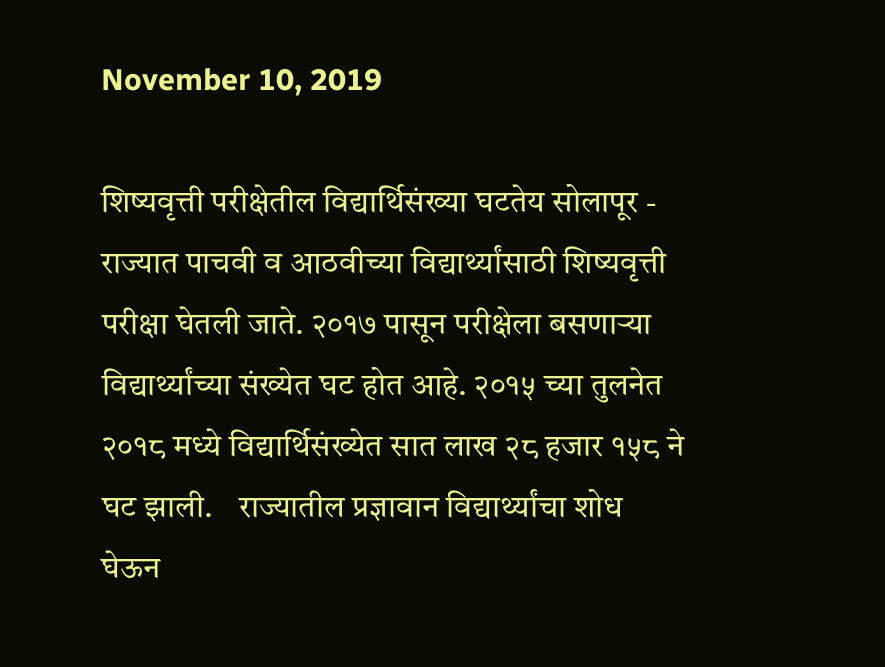November 10, 2019

शिष्यवृत्ती परीक्षेतील विद्यार्थिसंख्या घटतेय सोलापूर - राज्यात पाचवी व आठवीच्या विद्यार्थ्यांसाठी शिष्यवृत्ती परीक्षा घेतली जाते. २०१७ पासून परीक्षेला बसणाऱ्या विद्यार्थ्यांच्या संख्येत घट होत आहे. २०१५ च्या तुलनेत २०१८ मध्ये विद्यार्थिसंख्येत सात लाख २८ हजार १५८ ने घट झाली.    राज्यातील प्रज्ञावान विद्यार्थ्यांचा शोध घेऊन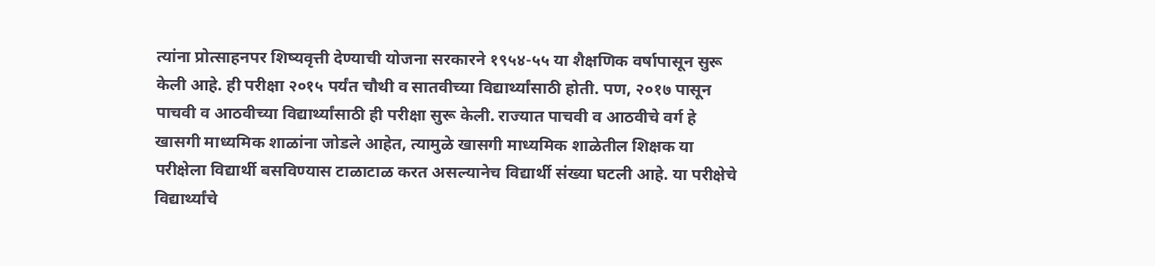त्यांना प्रोत्साहनपर शिष्यवृत्ती देण्याची योजना सरकारने १९५४-५५ या शैक्षणिक वर्षापासून सुरू केली आहे. ही परीक्षा २०१५ पर्यंत चौथी व सातवीच्या विद्यार्थ्यांसाठी होती. पण, २०१७ पासून पाचवी व आठवीच्या विद्यार्थ्यांसाठी ही परीक्षा सुरू केली. राज्यात पाचवी व आठवीचे वर्ग हे खासगी माध्यमिक शाळांना जोडले आहेत, त्यामुळे खासगी माध्यमिक शाळेतील शिक्षक या परीक्षेला विद्यार्थी बसविण्यास टाळाटाळ करत असल्यानेच विद्यार्थी संख्या घटली आहे. या परीक्षेचे विद्यार्थ्यांचे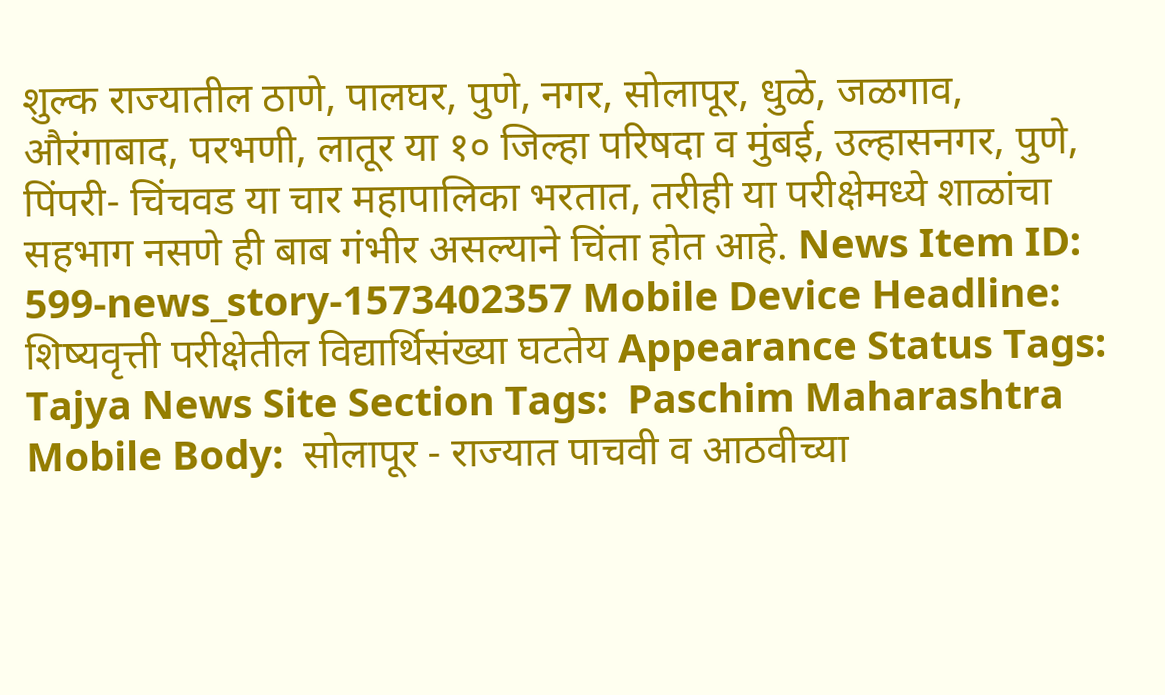शुल्क राज्यातील ठाणे, पालघर, पुणे, नगर, सोलापूर, धुळे, जळगाव, औरंगाबाद, परभणी, लातूर या १० जिल्हा परिषदा व मुंबई, उल्हासनगर, पुणे, पिंपरी- चिंचवड या चार महापालिका भरतात, तरीही या परीक्षेमध्ये शाळांचा सहभाग नसणे ही बाब गंभीर असल्याने चिंता होत आहे. News Item ID:  599-news_story-1573402357 Mobile Device Headline:  शिष्यवृत्ती परीक्षेतील विद्यार्थिसंख्या घटतेय Appearance Status Tags:  Tajya News Site Section Tags:  Paschim Maharashtra Mobile Body:  सोलापूर - राज्यात पाचवी व आठवीच्या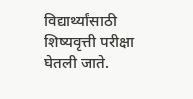विद्यार्थ्यांसाठी शिष्यवृत्ती परीक्षा घेतली जाते.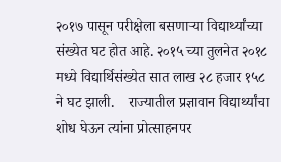२०१७ पासून परीक्षेला बसणाऱ्या विद्यार्थ्यांच्या संख्येत घट होत आहे. २०१५ च्या तुलनेत २०१८ मध्ये विद्यार्थिसंख्येत सात लाख २८ हजार १५८ ने घट झाली.    राज्यातील प्रज्ञावान विद्यार्थ्यांचा शोध घेऊन त्यांना प्रोत्साहनपर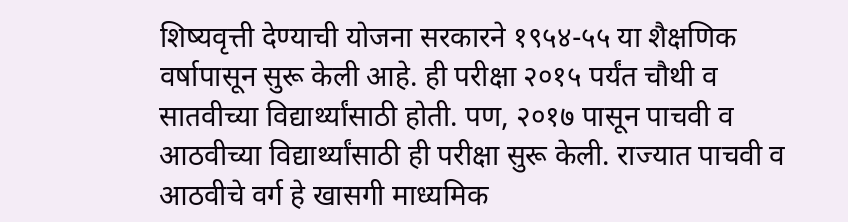शिष्यवृत्ती देण्याची योजना सरकारने १९५४-५५ या शैक्षणिक वर्षापासून सुरू केली आहे. ही परीक्षा २०१५ पर्यंत चौथी व सातवीच्या विद्यार्थ्यांसाठी होती. पण, २०१७ पासून पाचवी व आठवीच्या विद्यार्थ्यांसाठी ही परीक्षा सुरू केली. राज्यात पाचवी व आठवीचे वर्ग हे खासगी माध्यमिक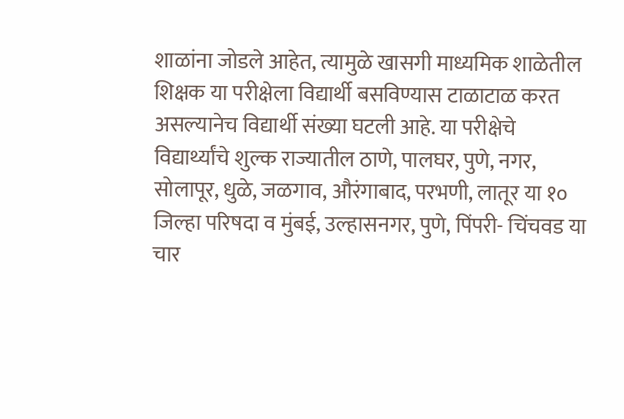शाळांना जोडले आहेत, त्यामुळे खासगी माध्यमिक शाळेतील शिक्षक या परीक्षेला विद्यार्थी बसविण्यास टाळाटाळ करत असल्यानेच विद्यार्थी संख्या घटली आहे. या परीक्षेचे विद्यार्थ्यांचे शुल्क राज्यातील ठाणे, पालघर, पुणे, नगर, सोलापूर, धुळे, जळगाव, औरंगाबाद, परभणी, लातूर या १० जिल्हा परिषदा व मुंबई, उल्हासनगर, पुणे, पिंपरी- चिंचवड या चार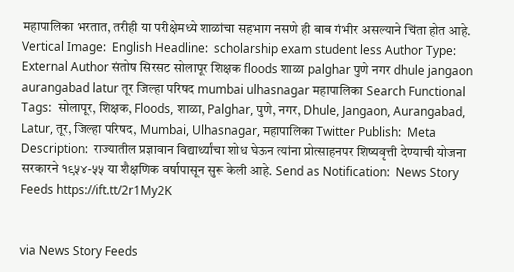महापालिका भरतात, तरीही या परीक्षेमध्ये शाळांचा सहभाग नसणे ही बाब गंभीर असल्याने चिंता होत आहे. Vertical Image:  English Headline:  scholarship exam student less Author Type:  External Author संतोष सिरसट सोलापूर शिक्षक floods शाळा palghar पुणे नगर dhule jangaon aurangabad latur तूर जिल्हा परिषद mumbai ulhasnagar महापालिका Search Functional Tags:  सोलापूर, शिक्षक, Floods, शाळा, Palghar, पुणे, नगर, Dhule, Jangaon, Aurangabad, Latur, तूर, जिल्हा परिषद, Mumbai, Ulhasnagar, महापालिका Twitter Publish:  Meta Description:  राज्यातील प्रज्ञावान विद्यार्थ्यांचा शोध घेऊन त्यांना प्रोत्साहनपर शिष्यवृत्ती देण्याची योजना सरकारने १९५४-५५ या शैक्षणिक वर्षापासून सुरू केली आहे. Send as Notification:  News Story Feeds https://ift.tt/2r1My2K


via News Story Feeds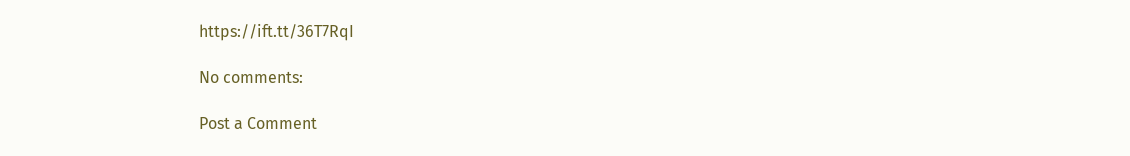https://ift.tt/36T7RqI

No comments:

Post a Comment